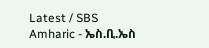Latest / SBS Amharic - ኤስ.ቢ.ኤስ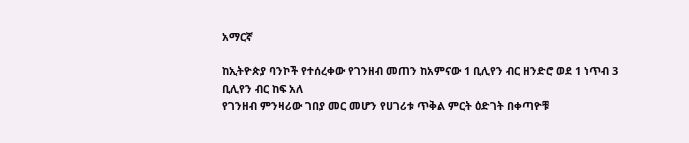አማርኛ

ከኢትዮጵያ ባንኮች የተሰረቀው የገንዘብ መጠን ከአምናው 1 ቢሊየን ብር ዘንድሮ ወደ 1 ነጥብ 3 ቢሊየን ብር ከፍ አለ
የገንዘብ ምንዛሪው ገበያ መር መሆን የሀገሪቱ ጥቅል ምርት ዕድገት በቀጣዮቹ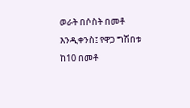ወራት በሶስት በመቶ እንዲቀንስ፤ የዋጋ ግሽበቱ ከ10 በመቶ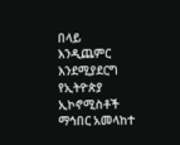በላይ እንዲጨምር እንደሚያደርግ የኢትዮጵያ ኢኮኖሚስቶች ማኅበር አመላከተ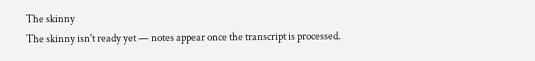The skinny
The skinny isn't ready yet — notes appear once the transcript is processed.